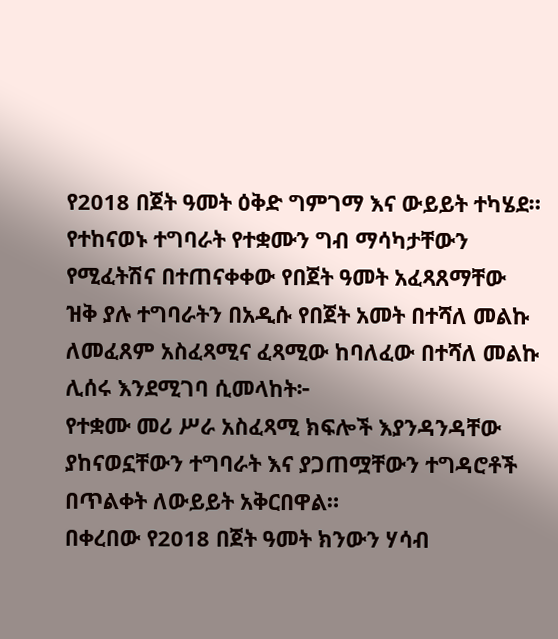የ2018 በጀት ዓመት ዕቅድ ግምገማ እና ውይይት ተካሄደ።
የተከናወኑ ተግባራት የተቋሙን ግብ ማሳካታቸውን የሚፈትሽና በተጠናቀቀው የበጀት ዓመት አፈጻጸማቸው ዝቅ ያሉ ተግባራትን በአዲሱ የበጀት አመት በተሻለ መልኩ ለመፈጸም አስፈጻሚና ፈጻሚው ከባለፈው በተሻለ መልኩ ሊሰሩ እንደሚገባ ሲመላከት፦
የተቋሙ መሪ ሥራ አስፈጻሚ ክፍሎች እያንዳንዳቸው ያከናወኗቸውን ተግባራት እና ያጋጠሟቸውን ተግዳሮቶች በጥልቀት ለውይይት አቅርበዋል።
በቀረበው የ2018 በጀት ዓመት ክንውን ሃሳብ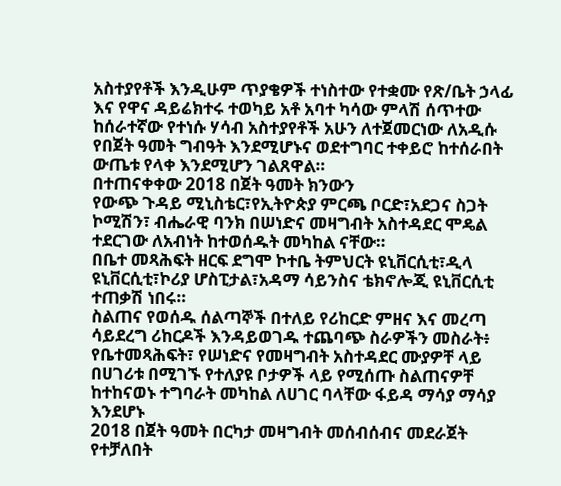አስተያየቶች እንዲሁም ጥያቄዎች ተነስተው የተቋሙ የጽ/ቤት ኃላፊ እና የዋና ዳይሬክተሩ ተወካይ አቶ አባተ ካሳው ምላሽ ሰጥተው ከሰራተኛው የተነሱ ሃሳብ አስተያየቶች አሁን ለተጀመርነው ለአዲሱ የበጀት ዓመት ግብዓት እንደሚሆኑና ወደተግባር ተቀይሮ ከተሰራበት ውጤቱ የላቀ እንደሚሆን ገልጸዋል።
በተጠናቀቀው 2018 በጀት ዓመት ክንውን
የውጭ ጉዳይ ሚኒስቴር፣የኢትዮጵያ ምርጫ ቦርድ፣አደጋና ስጋት ኮሚሽን፣ ብሔራዊ ባንክ በሠነድና መዛግብት አስተዳደር ሞዴል ተደርገው ለአብነት ከተወሰዱት መካከል ናቸው።
በቤተ መጻሕፍት ዘርፍ ደግሞ ኮተቤ ትምህርት ዩኒቨርሲቲ፣ዲላ ዩኒቨርሲቲ፣ኮሪያ ሆስፒታል፣አዳማ ሳይንስና ቴክኖሎጂ ዩኒቨርሲቲ ተጠቃሽ ነበሩ።
ስልጠና የወሰዱ ሰልጣኞች በተለይ የሪከርድ ምዘና እና መረጣ ሳይደረግ ሪከርዶች እንዳይወገዱ ተጨባጭ ስራዎችን መስራት፥
የቤተመጻሕፍት፣ የሠነድና የመዛግብት አስተዳደር ሙያዎቸ ላይ በሀገሪቱ በሚገኙ የተለያዩ ቦታዎች ላይ የሚሰጡ ስልጠናዎቸ ከተከናወኑ ተግባራት መካከል ለሀገር ባላቸው ፋይዳ ማሳያ ማሳያ እንደሆኑ
2018 በጀት ዓመት በርካታ መዛግብት መሰብሰብና መደራጀት የተቻለበት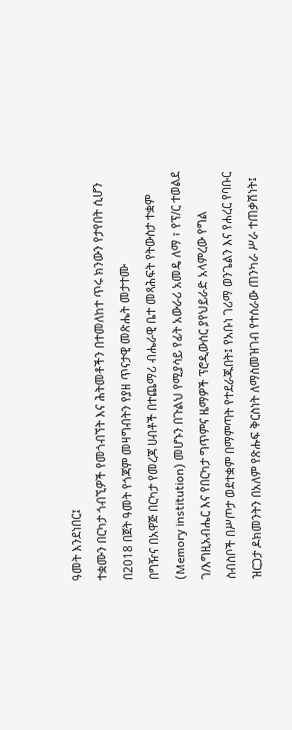ዓመት እንደነበር፤
ተቋሙን በርካታ ጎብኚዎች የመጎብኘት እና ሕትመቶችን በተመለከተ ጥሩ ክንውን የታየበት ሲሆን በ2018 በጀት ዓመት የጎጃም መዛግብትን የያዘ ጥናታዊ መጽሔት መታተሙ
በግዥና በአዋጅ በርካታ የመረጃ ሀብቶች በተጨማሪ ብሔራዊ ቤተ መጻሕፍት የትውስታ ተቋም (Memory institution) መሆኑን በጉልህ የሚያሳይ የፊት አውራሪ አመዴ ለማ ፣ የፕ/ር ተወልደ ገ/እግዚአብሔር እና የበርካታ ግጥምና ዜማዎች ፕሮዲውሰር ያየህይራድ አላምረው የግል ስብስቦች በሥጦታ ወደተቋም በማምጣት የተደራጁበት፤ የአቡነ ገሪማ ወንጌልን እና የሐረር የባቡር ዝርጋታ ዶክመንትን በአለም የጽሑፍ ቅርስነት ለማስመዝገብ የተሰራው ጠንካራ ሥራ ተጠቃሽነት፤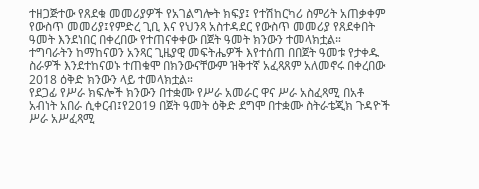ተዘጋጅተው የጸደቁ መመሪያዎች የአገልግሎት ክፍያ፤ የተሽከርካሪ ስምሪት አጠቃቀም የውስጥ መመሪያ፤የምድረ ጊቢ እና የህንጻ አስተዳደር የውስጥ መመሪያ የጸደቀበት ዓመት እንደነበር በቀረበው የተጠናቀቀው በጀት ዓመት ክንውን ተመላክቷል።
ተግባራትን ከማከናወን አንጻር ጊዜያዊ መፍትሔዎች እየተሰጠ በበጀት ዓመቱ የታቀዱ ስራዎች እንደተከናወኑ ተጠቁሞ በክንውናቸውም ዝቅተኛ አፈጻጸም አለመኖሩ በቀረበው 2018 ዕቅድ ክንውን ላይ ተመላክቷል።
የደጋፊ የሥራ ክፍሎች ክንውን በተቋሙ የሥራ አመራር ዋና ሥራ አስፈጻሚ በአቶ አብነት አበራ ሲቀርብ፤የ2019 በጀት ዓመት ዕቅድ ደግሞ በተቋሙ ስትራቴጂክ ጉዳዮች ሥራ አሥፈጻሚ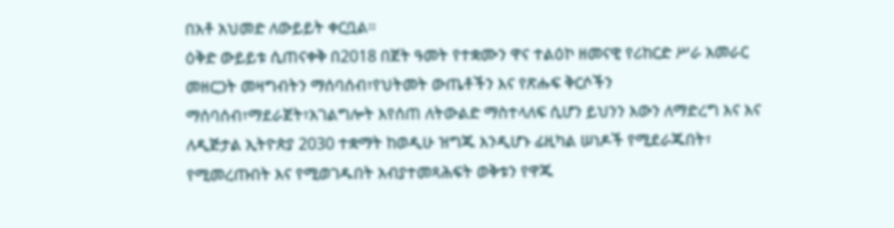በአቶ አህመድ ለውይይት ቀርቧል።
ዕቅድ ውይይቱ ሲጠናቀቅ በ2018 በጀት ዓመት የተቋሙን ዋና ተልዕኮ ዘመናዊ የሪከርድ ሥራ አመራር መዘርጋት መዛግብትን ማሰባሰብ፣የህትመት ውጤቶችን እና የጽሑፍ ቅርሶችን ማሰባሰብ፣ማደራጀት፣አገልግሎት እየሰጠ ለትውልድ ማስተላለፍ ሲሆን ይህንን እውን ለማድረግ እና እና ለዲጅታል ኢትዮጵያ 2030 ተቋማት ከወዲሁ ዝግጁ እንዲሆኑ ፊዚካል ሠነዶች የሚደራጁበት፣ የሚመረጡበት እና የሚወገዱበት አብያተመጻሕፍት ወቅቱን የዋጁ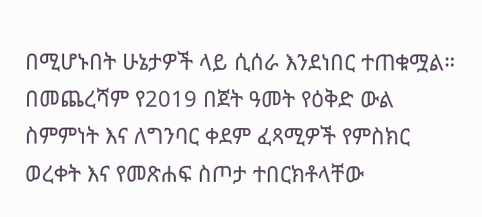በሚሆኑበት ሁኔታዎች ላይ ሲሰራ እንደነበር ተጠቁሟል።
በመጨረሻም የ2019 በጀት ዓመት የዕቅድ ውል ስምምነት እና ለግንባር ቀደም ፈጻሚዎች የምስክር ወረቀት እና የመጽሐፍ ስጦታ ተበርክቶላቸው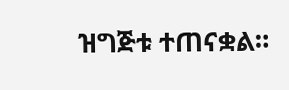ዝግጅቱ ተጠናቋል።